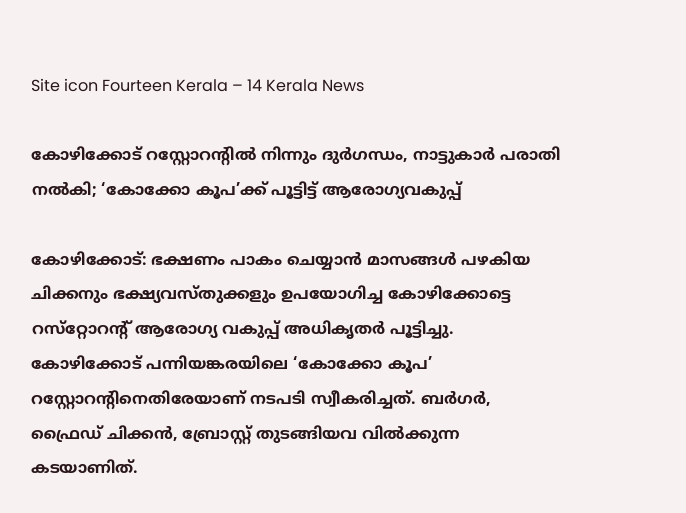Site icon Fourteen Kerala – 14 Kerala News

കോഴിക്കോട് റസ്റ്റോറൻ്റിൽ നിന്നും ദുർഗന്ധം, നാട്ടുകാർ പരാതി നൽകി; ‘കോക്കോ കൂപ’ക്ക് പൂട്ടിട്ട് ആരോഗ്യവകുപ്പ്

കോഴിക്കോട്: ഭക്ഷണം പാകം ചെയ്യാന്‍ മാസങ്ങള്‍ പഴകിയ ചിക്കനും ഭക്ഷ്യവസ്തുക്കളും ഉപയോഗിച്ച കോഴിക്കോട്ടെ റസ്‌റ്റോറന്‍റ് ആരോഗ്യ വകുപ്പ് അധികൃതര്‍ പൂട്ടിച്ചു. കോഴിക്കോട് പന്നിയങ്കരയിലെ ‘കോക്കോ കൂപ’ റസ്റ്റോറന്റിനെതിരേയാണ് നടപടി സ്വീകരിച്ചത്. ബര്‍ഗര്‍, ഫ്രൈഡ് ചിക്കന്‍, ബ്രോസ്റ്റ് തുടങ്ങിയവ വില്‍ക്കുന്ന കടയാണിത്.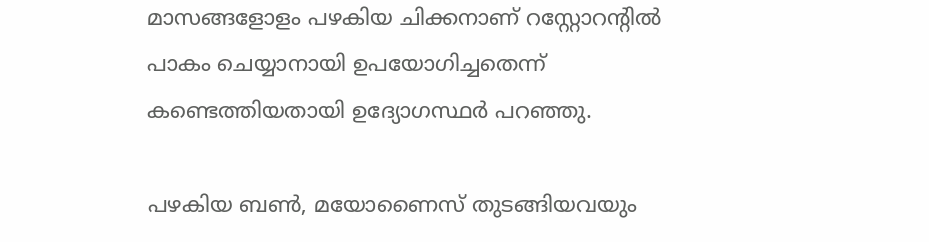മാസങ്ങളോളം പഴകിയ ചിക്കനാണ് റസ്റ്റോറന്റില്‍ പാകം ചെയ്യാനായി ഉപയോഗിച്ചതെന്ന് കണ്ടെത്തിയതായി ഉദ്യോഗസ്ഥര്‍ പറഞ്ഞു.

പഴകിയ ബണ്‍, മയോണൈസ് തുടങ്ങിയവയും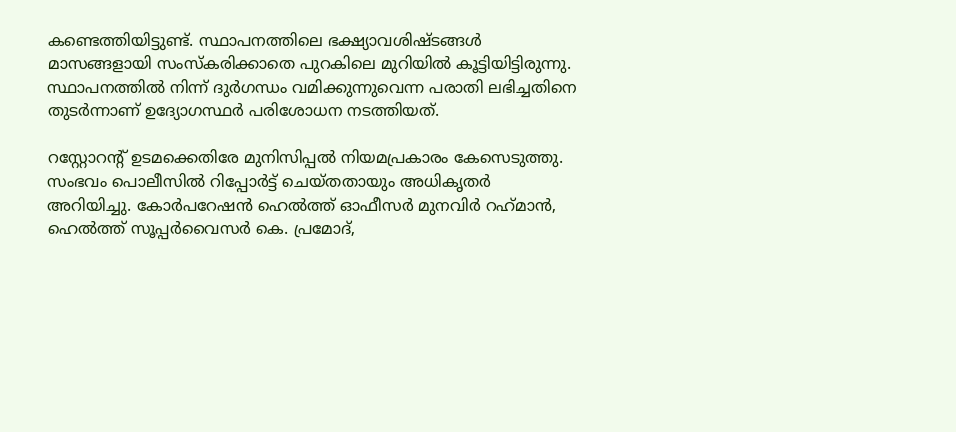കണ്ടെത്തിയിട്ടുണ്ട്. സ്ഥാപനത്തിലെ ഭക്ഷ്യാവശിഷ്ടങ്ങള്‍ മാസങ്ങളായി സംസ്‌കരിക്കാതെ പുറകിലെ മുറിയില്‍ കൂട്ടിയിട്ടിരുന്നു. സ്ഥാപനത്തില്‍ നിന്ന് ദുര്‍ഗന്ധം വമിക്കുന്നുവെന്ന പരാതി ലഭിച്ചതിനെ തുടര്‍ന്നാണ് ഉദ്യോഗസ്ഥര്‍ പരിശോധന നടത്തിയത്.

റസ്റ്റോറന്റ് ഉടമക്കെതിരേ മുനിസിപ്പല്‍ നിയമപ്രകാരം കേസെടുത്തു. സംഭവം പൊലീസില്‍ റിപ്പോര്‍ട്ട് ചെയ്തതായും അധികൃതര്‍ അറിയിച്ചു. കോര്‍പറേഷന്‍ ഹെല്‍ത്ത് ഓഫീസര്‍ മുനവിര്‍ റഹ്‌മാന്‍, ഹെല്‍ത്ത് സൂപ്പര്‍വൈസര്‍ കെ. പ്രമോദ്,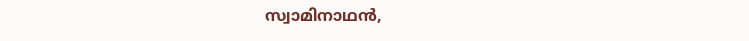സ്വാമിനാഥന്‍,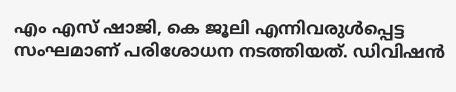എം എസ് ഷാജി, കെ ജൂലി എന്നിവരുള്‍പ്പെട്ട സംഘമാണ് പരിശോധന നടത്തിയത്. ഡിവിഷന്‍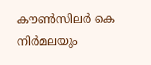കൗണ്‍സിലര്‍ കെ നിര്‍മലയും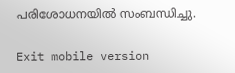പരിശോധനയിൽ സംബന്ധിച്ചു.

Exit mobile version